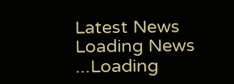Latest News
Loading News ...Loading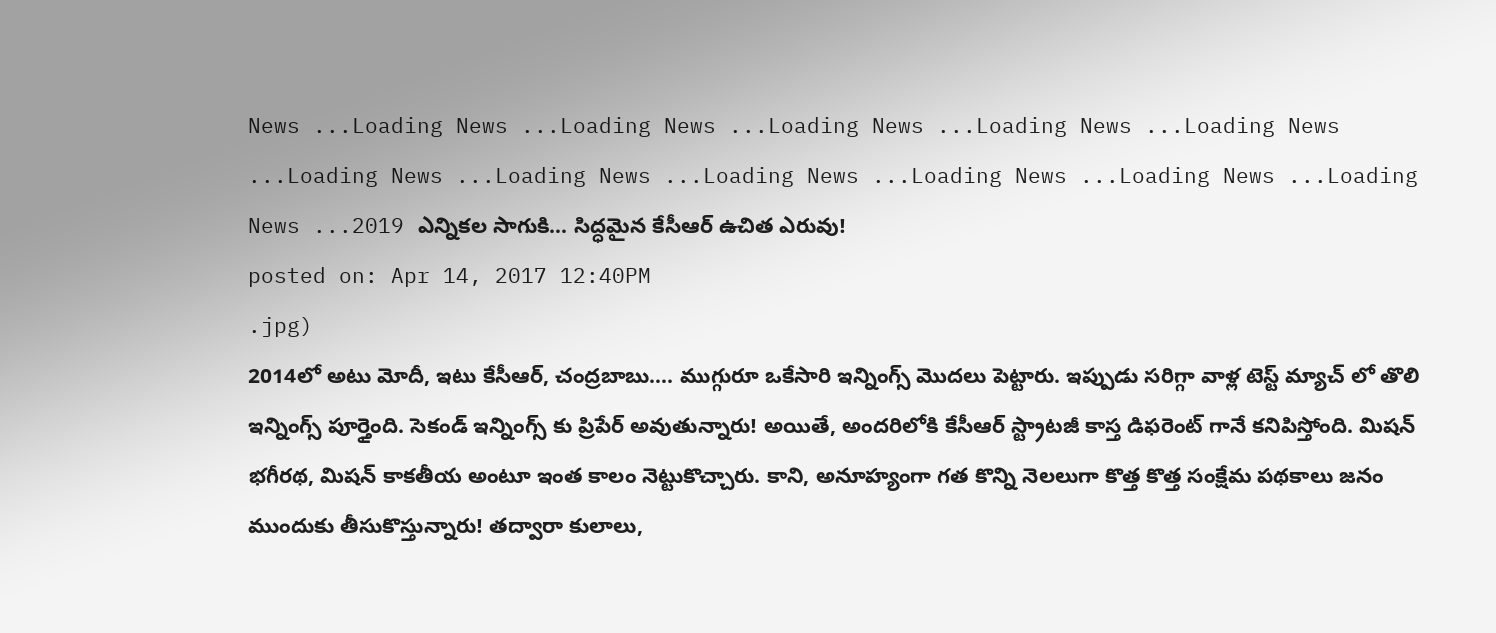News ...Loading News ...Loading News ...Loading News ...Loading News ...Loading News ...Loading News ...Loading News ...Loading News ...Loading News ...Loading News ...Loading News ...2019 ఎన్నికల సాగుకి… సిద్ధమైన కేసీఆర్ ఉచిత ఎరువు!
posted on: Apr 14, 2017 12:40PM
.jpg)
2014లో అటు మోదీ, ఇటు కేసీఆర్, చంద్రబాబు…. ముగ్గురూ ఒకేసారి ఇన్నింగ్స్ మొదలు పెట్టారు. ఇప్పుడు సరిగ్గా వాళ్ల టెస్ట్ మ్యాచ్ లో తొలి ఇన్నింగ్స్ పూర్తైంది. సెకండ్ ఇన్నింగ్స్ కు ప్రిపేర్ అవుతున్నారు! అయితే, అందరిలోకి కేసీఆర్ స్ట్రాటజీ కాస్త డిఫరెంట్ గానే కనిపిస్తోంది. మిషన్ భగీరథ, మిషన్ కాకతీయ అంటూ ఇంత కాలం నెట్టుకొచ్చారు. కాని, అనూహ్యంగా గత కొన్ని నెలలుగా కొత్త కొత్త సంక్షేమ పథకాలు జనం ముందుకు తీసుకొస్తున్నారు! తద్వారా కులాలు,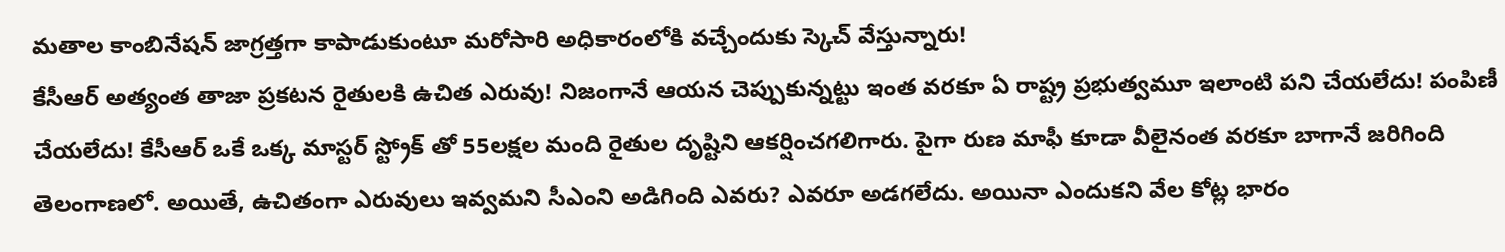మతాల కాంబినేషన్ జాగ్రత్తగా కాపాడుకుంటూ మరోసారి అధికారంలోకి వచ్చేందుకు స్కెచ్ వేస్తున్నారు!
కేసీఆర్ అత్యంత తాజా ప్రకటన రైతులకి ఉచిత ఎరువు! నిజంగానే ఆయన చెప్పుకున్నట్టు ఇంత వరకూ ఏ రాష్ట్ర ప్రభుత్వమూ ఇలాంటి పని చేయలేదు! పంపిణీ చేయలేదు! కేసీఆర్ ఒకే ఒక్క మాస్టర్ స్ట్రోక్ తో 55లక్షల మంది రైతుల దృష్టిని ఆకర్షించగలిగారు. పైగా రుణ మాఫీ కూడా వీలైనంత వరకూ బాగానే జరిగింది తెలంగాణలో. అయితే, ఉచితంగా ఎరువులు ఇవ్వమని సీఎంని అడిగింది ఎవరు? ఎవరూ అడగలేదు. అయినా ఎందుకని వేల కోట్ల భారం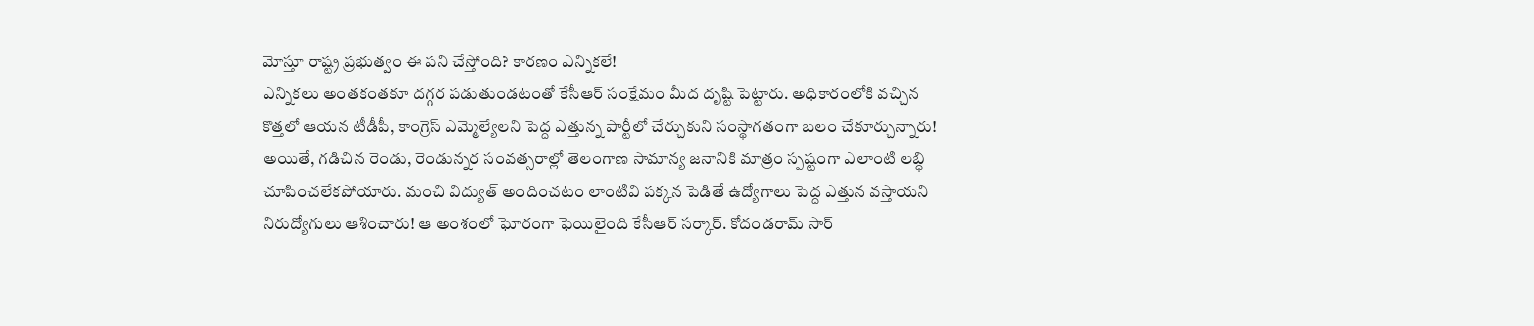మోస్తూ రాష్ట్ర ప్రభుత్వం ఈ పని చేస్తోంది? కారణం ఎన్నికలే!
ఎన్నికలు అంతకంతకూ దగ్గర పడుతుండటంతో కేసీఆర్ సంక్షేమం మీద దృష్టి పెట్టారు. అధికారంలోకి వచ్చిన కొత్తలో ఆయన టీడీపీ, కాంగ్రెస్ ఎమ్మెల్యేలని పెద్ద ఎత్తున్న పార్టీలో చేర్చుకుని సంస్థాగతంగా బలం చేకూర్చున్నారు! అయితే, గడిచిన రెండు, రెండున్నర సంవత్సరాల్లో తెలంగాణ సామాన్య జనానికి మాత్రం స్పష్టంగా ఎలాంటి లబ్ధి చూపించలేకపోయారు. మంచి విద్యుత్ అందించటం లాంటివి పక్కన పెడితే ఉద్యోగాలు పెద్ద ఎత్తున వస్తాయని నిరుద్యోగులు ఆశించారు! ఆ అంశంలో ఘోరంగా ఫెయిలైంది కేసీఆర్ సర్కార్. కోదండరామ్ సార్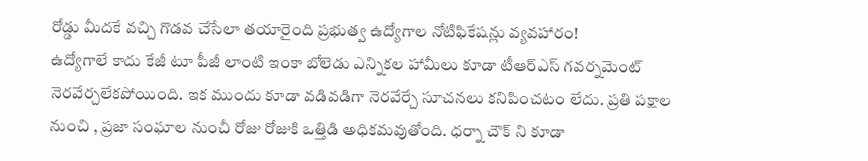రోడ్డు మీదకే వచ్చి గొడవ చేసేలా తయారైంది ప్రభుత్వ ఉద్యోగాల నోటిఫికేషన్లు వ్యవహారం!
ఉద్యోగాలే కాదు కేజీ టూ పీజీ లాంటి ఇంకా బోలెడు ఎన్నికల హామీలు కూడా టీఆర్ఎస్ గవర్నమెంట్ నెరవేర్చలేకపోయింది. ఇక ముందు కూడా వడివడిగా నెరవేర్చే సూచనలు కనిపించటం లేదు. ప్రతి పక్షాల నుంచి , ప్రజా సంఘాల నుంచీ రోజు రోజుకి ఒత్తిడి అధికమవుతోంది. ధర్నా చౌక్ ని కూడా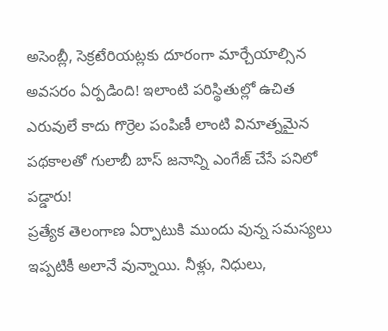అసెంబ్లీ, సెక్రటేరియట్లకు దూరంగా మార్చేయాల్సిన అవసరం ఏర్పడింది! ఇలాంటి పరిస్థితుల్లో ఉచిత ఎరువులే కాదు గొర్రెల పంపిణీ లాంటి వినూత్నమైన పథకాలతో గులాబీ బాస్ జనాన్ని ఎంగేజ్ చేసే పనిలో పడ్డారు!
ప్రత్యేక తెలంగాణ ఏర్పాటుకి ముందు వున్న సమస్యలు ఇప్పటికీ అలానే వున్నాయి. నీళ్లు, నిధులు,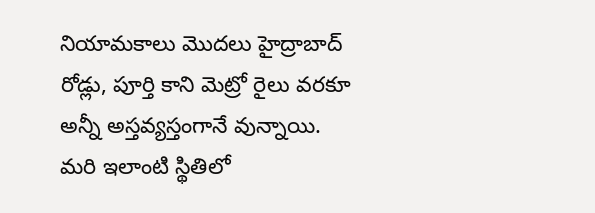నియామకాలు మొదలు హైద్రాబాద్ రోడ్లు, పూర్తి కాని మెట్రో రైలు వరకూ అన్నీ అస్తవ్యస్తంగానే వున్నాయి. మరి ఇలాంటి స్థితిలో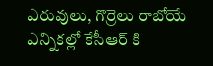ఎరువులు, గొర్రెలు రాబోయే ఎన్నికల్లో కేసీఆర్ కి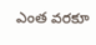ఎంత వరకూ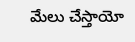మేలు చేస్తాయో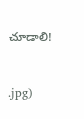చూడాలి!



.jpg)